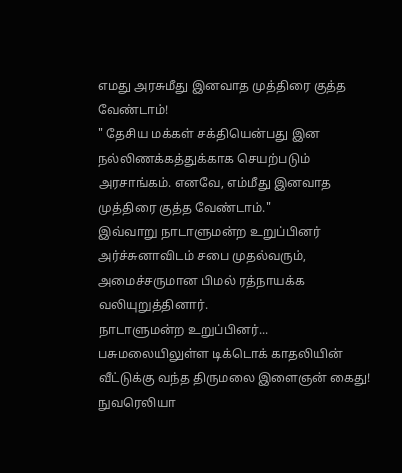எமது அரசுமீது இனவாத முத்திரை குத்த வேண்டாம்!
" தேசிய மக்கள் சக்தியென்பது இன நல்லிணக்கத்துக்காக செயற்படும் அரசாங்கம். எனவே, எம்மீது இனவாத முத்திரை குத்த வேண்டாம்."
இவ்வாறு நாடாளுமன்ற உறுப்பினர் அர்ச்சுனாவிடம் சபை முதல்வரும், அமைச்சருமான பிமல் ரத்நாயக்க வலியுறுத்தினார்.
நாடாளுமன்ற உறுப்பினர்...
பசுமலையிலுள்ள டிக்டொக் காதலியின் வீட்டுக்கு வந்த திருமலை இளைஞன் கைது!
நுவரெலியா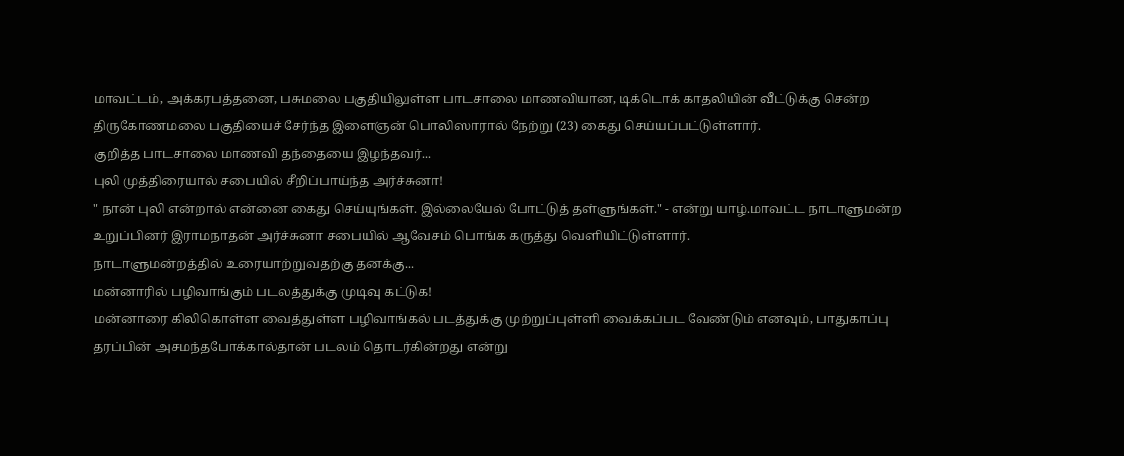மாவட்டம், அக்கரபத்தனை, பசுமலை பகுதியிலுள்ள பாடசாலை மாணவியான, டிக்டொக் காதலியின் வீட்டுக்கு சென்ற திருகோணமலை பகுதியைச் சேர்ந்த இளைஞன் பொலிஸாரால் நேற்று (23) கைது செய்யப்பட்டுள்ளார்.
குறித்த பாடசாலை மாணவி தந்தையை இழந்தவர்...
புலி முத்திரையால் சபையில் சீறிப்பாய்ந்த அர்ச்சுனா!
" நான் புலி என்றால் என்னை கைது செய்யுங்கள். இல்லையேல் போட்டுத் தள்ளுங்கள்." - என்று யாழ்.மாவட்ட நாடாளுமன்ற உறுப்பினர் இராமநாதன் அர்ச்சுனா சபையில் ஆவேசம் பொங்க கருத்து வெளியிட்டுள்ளார்.
நாடாளுமன்றத்தில் உரையாற்றுவதற்கு தனக்கு...
மன்னாரில் பழிவாங்கும் படலத்துக்கு முடிவு கட்டுக!
மன்னாரை கிலிகொள்ள வைத்துள்ள பழிவாங்கல் படத்துக்கு முற்றுப்புள்ளி வைக்கப்பட வேண்டும் எனவும், பாதுகாப்பு தரப்பின் அசமந்தபோக்கால்தான் படலம் தொடர்கின்றது என்று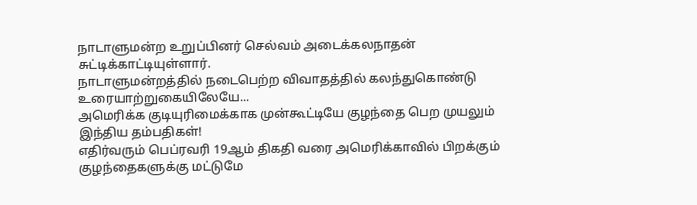நாடாளுமன்ற உறுப்பினர் செல்வம் அடைக்கலநாதன் சுட்டிக்காட்டியுள்ளார்.
நாடாளுமன்றத்தில் நடைபெற்ற விவாதத்தில் கலந்துகொண்டு உரையாற்றுகையிலேயே...
அமெரிக்க குடியுரிமைக்காக முன்கூட்டியே குழந்தை பெற முயலும் இந்திய தம்பதிகள்!
எதிர்வரும் பெப்ரவரி 19ஆம் திகதி வரை அமெரிக்காவில் பிறக்கும் குழந்தைகளுக்கு மட்டுமே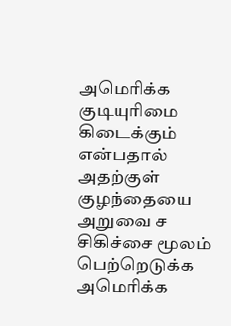அமெரிக்க குடியுரிமை கிடைக்கும் என்பதால் அதற்குள் குழந்தையை அறுவை ச சிகிச்சை மூலம் பெற்றெடுக்க அமெரிக்க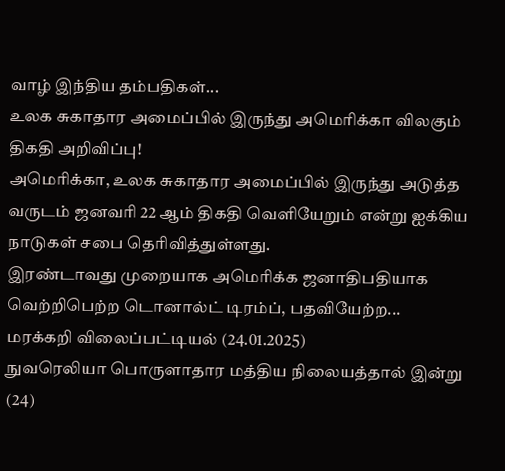வாழ் இந்திய தம்பதிகள்...
உலக சுகாதார அமைப்பில் இருந்து அமெரிக்கா விலகும் திகதி அறிவிப்பு!
அமெரிக்கா, உலக சுகாதார அமைப்பில் இருந்து அடுத்த வருடம் ஜனவரி 22 ஆம் திகதி வெளியேறும் என்று ஐக்கிய நாடுகள் சபை தெரிவித்துள்ளது.
இரண்டாவது முறையாக அமெரிக்க ஜனாதிபதியாக வெற்றிபெற்ற டொனால்ட் டிரம்ப், பதவியேற்ற...
மரக்கறி விலைப்பட்டியல் (24.01.2025)
நுவரெலியா பொருளாதார மத்திய நிலையத்தால் இன்று (24)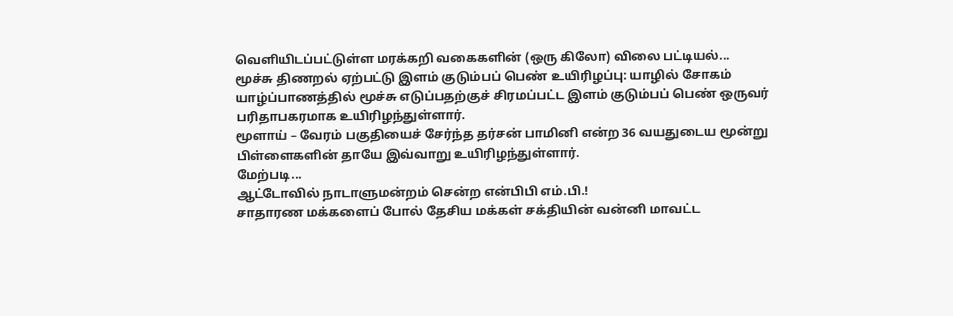வெளியிடப்பட்டுள்ள மரக்கறி வகைகளின் (ஒரு கிலோ) விலை பட்டியல்...
மூச்சு திணறல் ஏற்பட்டு இளம் குடும்பப் பெண் உயிரிழப்பு: யாழில் சோகம்
யாழ்ப்பாணத்தில் மூச்சு எடுப்பதற்குச் சிரமப்பட்ட இளம் குடும்பப் பெண் ஒருவர் பரிதாபகரமாக உயிரிழந்துள்ளார்.
மூளாய் – வேரம் பகுதியைச் சேர்ந்த தர்சன் பாமினி என்ற 36 வயதுடைய மூன்று பிள்ளைகளின் தாயே இவ்வாறு உயிரிழந்துள்ளார்.
மேற்படி...
ஆட்டோவில் நாடாளுமன்றம் சென்ற என்பிபி எம்.பி.!
சாதாரண மக்களைப் போல் தேசிய மக்கள் சக்தியின் வன்னி மாவட்ட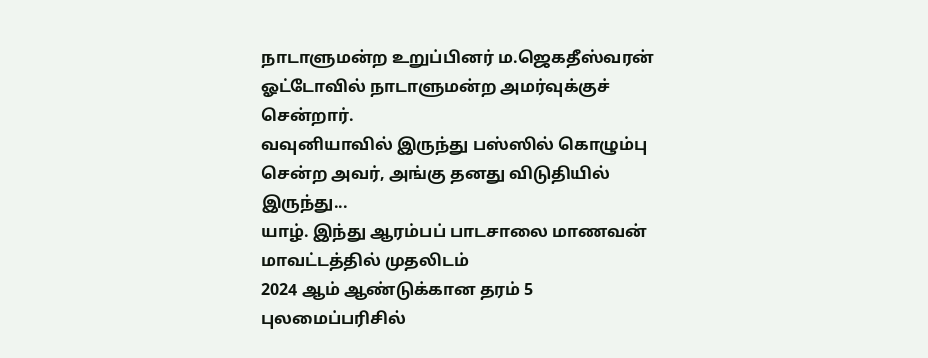நாடாளுமன்ற உறுப்பினர் ம.ஜெகதீஸ்வரன் ஓட்டோவில் நாடாளுமன்ற அமர்வுக்குச் சென்றார்.
வவுனியாவில் இருந்து பஸ்ஸில் கொழும்பு சென்ற அவர், அங்கு தனது விடுதியில் இருந்து...
யாழ். இந்து ஆரம்பப் பாடசாலை மாணவன் மாவட்டத்தில் முதலிடம்
2024 ஆம் ஆண்டுக்கான தரம் 5 புலமைப்பரிசில்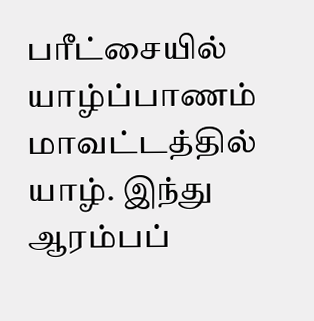பரீட்சையில் யாழ்ப்பாணம் மாவட்டத்தில் யாழ். இந்து ஆரம்பப்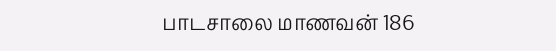பாடசாலை மாணவன் 186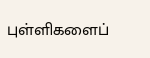புள்ளிகளைப்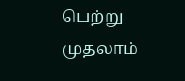பெற்று முதலாம்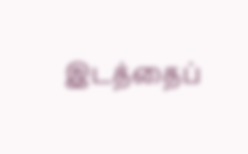இடத்தைப்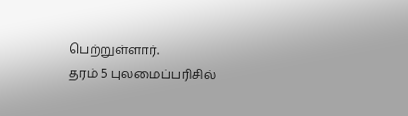பெற்றுள்ளார்.
தரம் 5 புலமைப்பரிசில்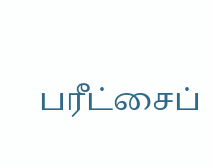பரீட்சைப்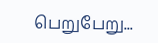பெறுபேறு...